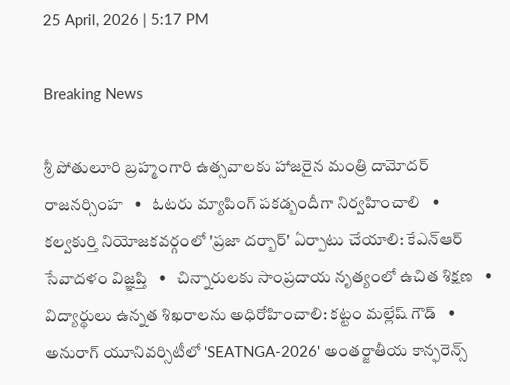25 April, 2026 | 5:17 PM

Breaking News

శ్రీ పోతులూరి బ్రహ్మంగారి ఉత్సవాలకు హాజరైన మంత్రి దామోదర్ రాజనర్సింహ   •   ఓటరు మ్యాపింగ్ పకడ్బందీగా నిర్వహించాలి   •   కల్వకుర్తి నియోజకవర్గంలో 'ప్రజా దర్బార్' ఏర్పాటు చేయాలి: కేఎన్ఆర్ సేవాదళం విజ్ఞప్తి   •   చిన్నారులకు సాంప్రదాయ నృత్యంలో ఉచిత శిక్షణ   •   విద్యార్థులు ఉన్నత శిఖరాలను అధిరోహించాలి: కట్టం మల్లేష్ గౌడ్   •   అనురాగ్ యూనివర్సిటీలో 'SEATNGA-2026' అంతర్జాతీయ కాన్ఫరెన్స్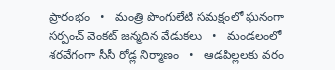ప్రారంభం   •   మంత్రి పొంగులేటి సమక్షంలో ఘనంగా సర్పంచ్ వెంకట్ జన్మదిన వేడుకలు   •   మండలంలో శరవేగంగా సీసీ రోడ్ల నిర్మాణం   •   ఆడపిల్లలకు వరం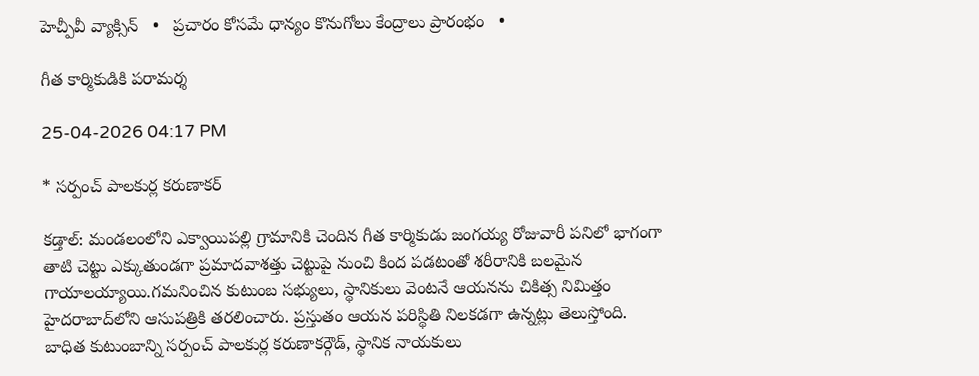హెచ్పీవీ వ్యాక్సిన్   •   ప్రచారం కోసమే ధాన్యం కొనుగోలు కేంద్రాలు ప్రారంభం   •

గీత కార్మికుడికి పరామర్శ

25-04-2026 04:17 PM

* సర్పంచ్ పాలకుర్ల కరుణాకర్

కడ్తాల్: మండలంలోని ఎక్వాయిపల్లి గ్రామానికి చెందిన గీత కార్మికుడు జంగయ్య రోజువారీ పనిలో భాగంగా  తాటి చెట్టు ఎక్కుతుండగా ప్రమాదవాశత్తు చెట్టుపై నుంచి కింద పడటంతో శరీరానికి బలమైన గాయాలయ్యాయి.గమనించిన కుటుంబ సభ్యులు, స్థానికులు వెంటనే ఆయనను చికిత్స నిమిత్తం హైదరాబాద్‌లోని ఆసుపత్రికి తరలించారు. ప్రస్తుతం ఆయన పరిస్థితి నిలకడగా ఉన్నట్లు తెలుస్తోంది. బాధిత కుటుంబాన్ని సర్పంచ్ పాలకుర్ల కరుణాకర్గౌడ్, స్థానిక నాయకులు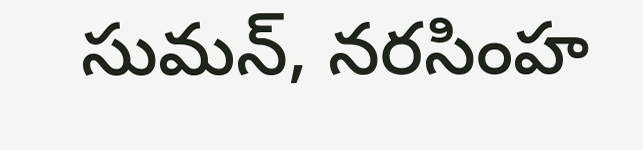సుమన్, నరసింహ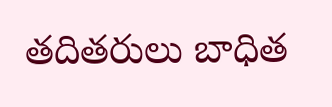తదితరులు బాధిత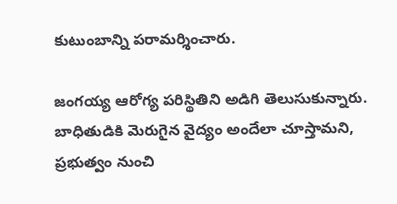కుటుంబాన్ని పరామర్శించారు.

జంగయ్య ఆరోగ్య పరిస్థితిని అడిగి తెలుసుకున్నారు. బాధితుడికి మెరుగైన వైద్యం అందేలా చూస్తామని, ప్రభుత్వం నుంచి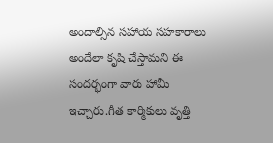అందాల్సిన సహాయ సహకారాలు అందేలా కృషి చేస్తామని ఈ సందర్భంగా వారు హామీ ఇచ్చారు.గీత కార్మికులు వృత్తి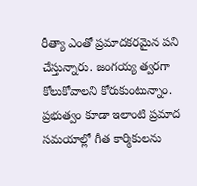రీత్యా ఎంతో ప్రమాదకరమైన పని చేస్తున్నారు. జంగయ్య త్వరగా కోలుకోవాలని కోరుకుంటున్నాం. ప్రభుత్వం కూడా ఇలాంటి ప్రమాద సమయాల్లో గీత కార్మికులను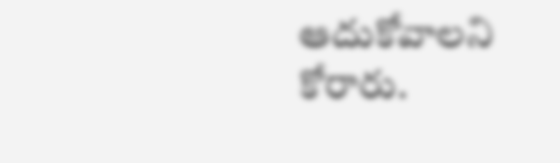ఆదుకోవాలని కోరారు.